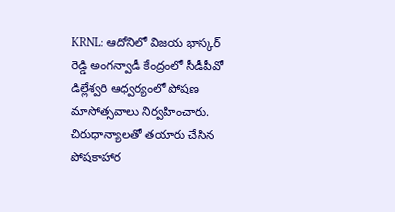KRNL: ఆదోనిలో విజయ భాస్కర్ రెడ్డి అంగన్వాడీ కేంద్రంలో సీడీపీవో డిల్లేశ్వరి ఆధ్వర్యంలో పోషణ మాసోత్సవాలు నిర్వహించారు. చిరుధాన్యాలతో తయారు చేసిన పోషకాహార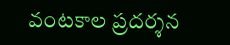వంటకాల ప్రదర్శన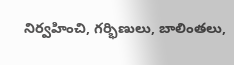నిర్వహించి, గర్భిణులు, బాలింతలు,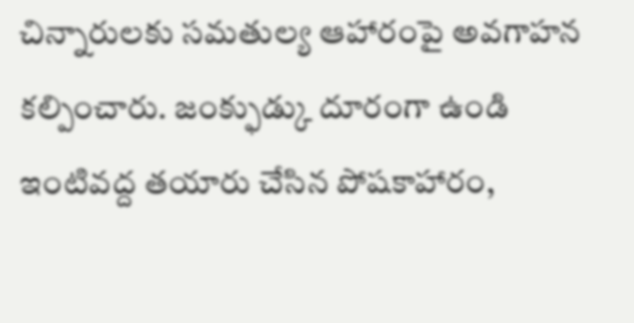చిన్నారులకు సమతుల్య ఆహారంపై అవగాహన కల్పించారు. జంక్ఫుడ్కు దూరంగా ఉండి ఇంటివద్ద తయారు చేసిన పోషకాహారం,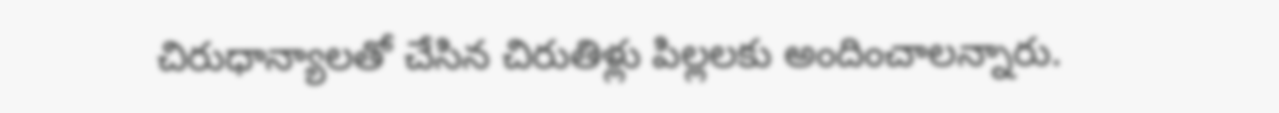చిరుధాన్యాలతో చేసిన చిరుతిళ్లు పిల్లలకు అందించాలన్నారు.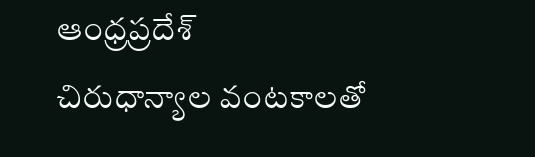ఆంధ్రప్రదేశ్
చిరుధాన్యాల వంటకాలతో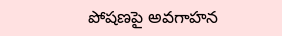పోషణపై అవగాహన